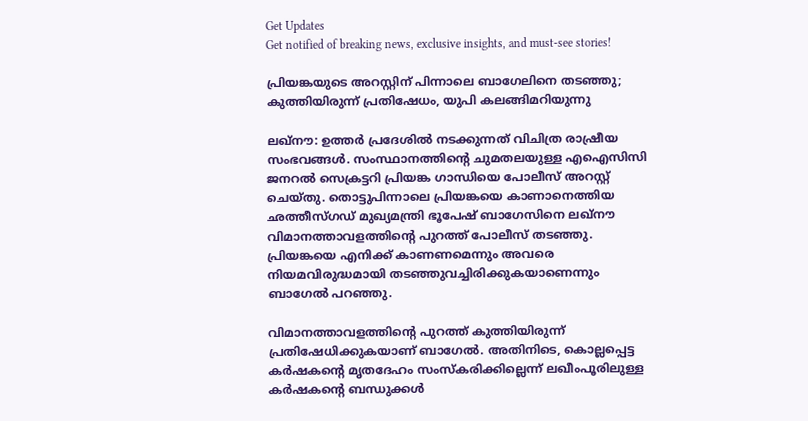Get Updates
Get notified of breaking news, exclusive insights, and must-see stories!

പ്രിയങ്കയുടെ അറസ്റ്റിന് പിന്നാലെ ബാഗേലിനെ തടഞ്ഞു; കുത്തിയിരുന്ന് പ്രതിഷേധം, യുപി കലങ്ങിമറിയുന്നു

ലഖ്‌നൗ: ഉത്തര്‍ പ്രദേശില്‍ നടക്കുന്നത് വിചിത്ര രാഷ്രീയ സംഭവങ്ങള്‍. സംസ്ഥാനത്തിന്റെ ചുമതലയുള്ള എഐസിസി ജനറല്‍ സെക്രട്ടറി പ്രിയങ്ക ഗാന്ധിയെ പോലീസ് അറസ്റ്റ് ചെയ്തു. തൊട്ടുപിന്നാലെ പ്രിയങ്കയെ കാണാനെത്തിയ ഛത്തീസ്ഗഡ് മുഖ്യമന്ത്രി ഭൂപേഷ് ബാഗേസിനെ ലഖ്‌നൗ വിമാനത്താവളത്തിന്റെ പുറത്ത് പോലീസ് തടഞ്ഞു. പ്രിയങ്കയെ എനിക്ക് കാണണമെന്നും അവരെ നിയമവിരുദ്ധമായി തടഞ്ഞുവച്ചിരിക്കുകയാണെന്നും ബാഗേല്‍ പറഞ്ഞു.

വിമാനത്താവളത്തിന്റെ പുറത്ത് കുത്തിയിരുന്ന് പ്രതിഷേധിക്കുകയാണ് ബാഗേല്‍. അതിനിടെ, കൊല്ലപ്പെട്ട കര്‍ഷകന്റെ മൃതദേഹം സംസ്‌കരിക്കില്ലെന്ന് ലഖീംപൂരിലുള്ള കര്‍ഷകന്റെ ബന്ധുക്കള്‍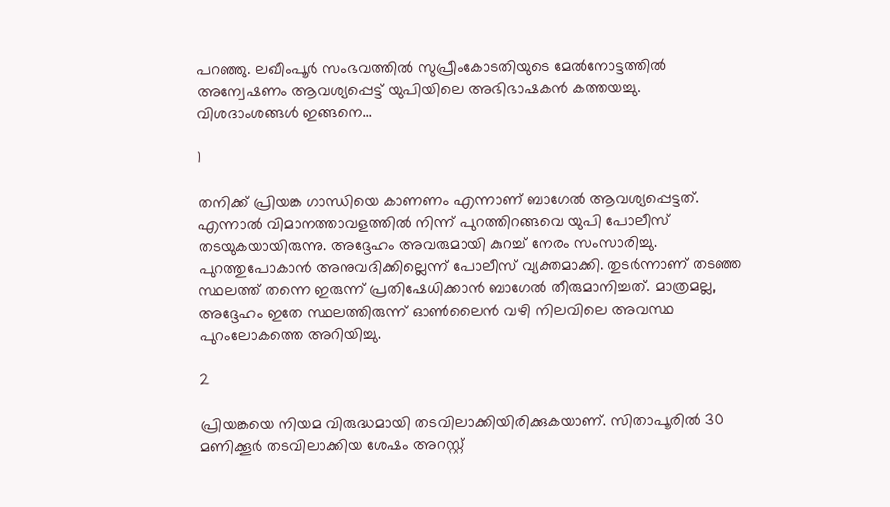പറഞ്ഞു. ലഖീംപൂര്‍ സംഭവത്തില്‍ സുപ്രീംകോടതിയുടെ മേല്‍നോട്ടത്തില്‍ അന്വേഷണം ആവശ്യപ്പെട്ട് യുപിയിലെ അഭിഭാഷകന്‍ കത്തയച്ചു. വിശദാംശങ്ങള്‍ ഇങ്ങനെ...

1

തനിക്ക് പ്രിയങ്ക ഗാന്ധിയെ കാണണം എന്നാണ് ബാഗേല്‍ ആവശ്യപ്പെട്ടത്. എന്നാല്‍ വിമാനത്താവളത്തില്‍ നിന്ന് പുറത്തിറങ്ങവെ യുപി പോലീസ് തടയുകയായിരുന്നു. അദ്ദേഹം അവരുമായി കുറച്ച് നേരം സംസാരിച്ചു. പുറത്തുപോകാന്‍ അനുവദിക്കില്ലെന്ന് പോലീസ് വ്യക്തമാക്കി. തുടര്‍ന്നാണ് തടഞ്ഞ സ്ഥലത്ത് തന്നെ ഇരുന്ന് പ്രതിഷേധിക്കാന്‍ ബാഗേല്‍ തീരുമാനിച്ചത്. മാത്രമല്ല, അദ്ദേഹം ഇതേ സ്ഥലത്തിരുന്ന് ഓണ്‍ലൈന്‍ വഴി നിലവിലെ അവസ്ഥ പുറംലോകത്തെ അറിയിച്ചു.

2

പ്രിയങ്കയെ നിയമ വിരുദ്ധമായി തടവിലാക്കിയിരിക്കുകയാണ്. സിതാപൂരില്‍ 30 മണിക്കൂര്‍ തടവിലാക്കിയ ശേഷം അറസ്റ്റ്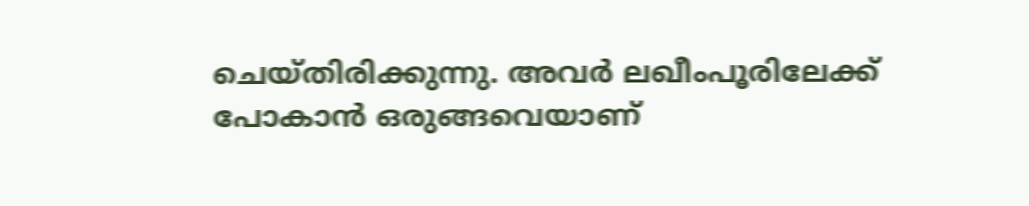ചെയ്തിരിക്കുന്നു. അവര്‍ ലഖീംപൂരിലേക്ക് പോകാന്‍ ഒരുങ്ങവെയാണ്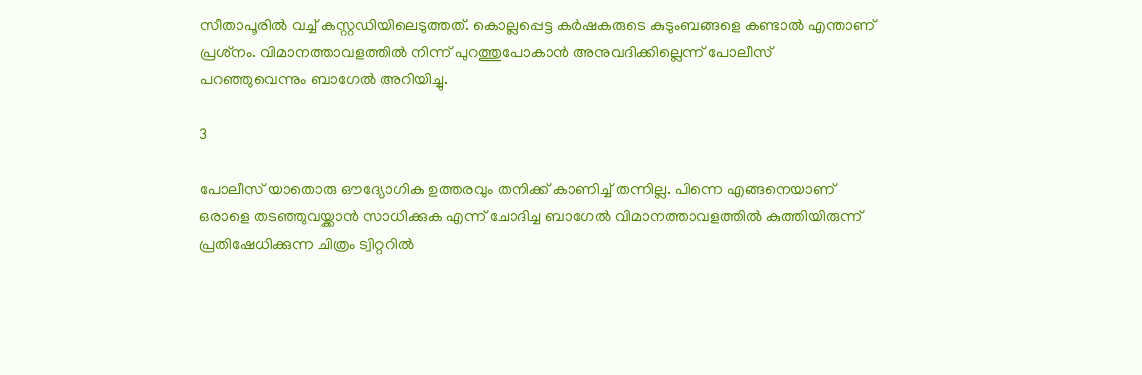സീതാപൂരില്‍ വച്ച് കസ്റ്റഡിയിലെടുത്തത്. കൊല്ലപ്പെട്ട കര്‍ഷകരുടെ കുടുംബങ്ങളെ കണ്ടാല്‍ എന്താണ് പ്രശ്‌നം. വിമാനത്താവളത്തില്‍ നിന്ന് പുറത്തുപോകാന്‍ അനുവദിക്കില്ലെന്ന് പോലീസ് പറഞ്ഞുവെന്നും ബാഗേല്‍ അറിയിച്ചു.

3

പോലീസ് യാതൊരു ഔദ്യോഗിക ഉത്തരവും തനിക്ക് കാണിച്ച് തന്നില്ല. പിന്നെ എങ്ങനെയാണ് ഒരാളെ തടഞ്ഞുവയ്ക്കാന്‍ സാധിക്കുക എന്ന് ചോദിച്ച ബാഗേല്‍ വിമാനത്താവളത്തില്‍ കുത്തിയിരുന്ന് പ്രതിഷേധിക്കുന്ന ചിത്രം ട്വിറ്ററില്‍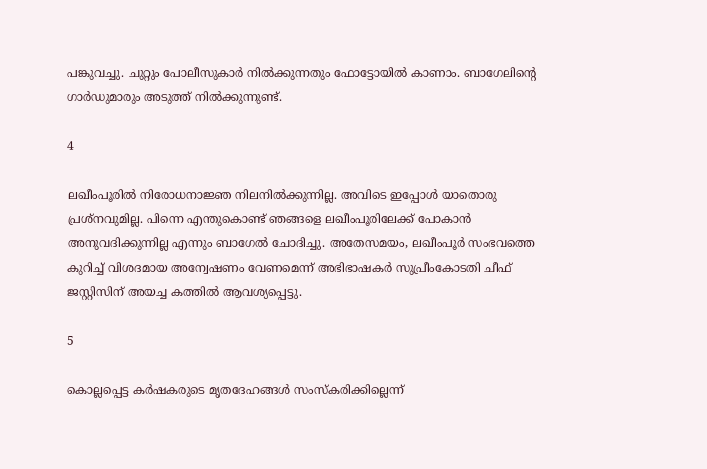പങ്കുവച്ചു. ചുറ്റും പോലീസുകാര്‍ നില്‍ക്കുന്നതും ഫോട്ടോയില്‍ കാണാം. ബാഗേലിന്റെ ഗാര്‍ഡുമാരും അടുത്ത് നില്‍ക്കുന്നുണ്ട്.

4

ലഖീംപൂരില്‍ നിരോധനാജ്ഞ നിലനില്‍ക്കുന്നില്ല. അവിടെ ഇപ്പോള്‍ യാതൊരു പ്രശ്‌നവുമില്ല. പിന്നെ എന്തുകൊണ്ട് ഞങ്ങളെ ലഖീംപൂരിലേക്ക് പോകാന്‍ അനുവദിക്കുന്നില്ല എന്നും ബാഗേല്‍ ചോദിച്ചു. അതേസമയം, ലഖീംപൂര്‍ സംഭവത്തെ കുറിച്ച് വിശദമായ അന്വേഷണം വേണമെന്ന് അഭിഭാഷകര്‍ സുപ്രീംകോടതി ചീഫ് ജസ്റ്റിസിന് അയച്ച കത്തില്‍ ആവശ്യപ്പെട്ടു.

5

കൊല്ലപ്പെട്ട കര്‍ഷകരുടെ മൃതദേഹങ്ങള്‍ സംസ്‌കരിക്കില്ലെന്ന്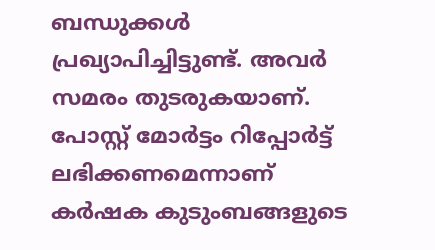ബന്ധുക്കള്‍ പ്രഖ്യാപിച്ചിട്ടുണ്ട്. അവര്‍ സമരം തുടരുകയാണ്. പോസ്റ്റ് മോര്‍ട്ടം റിപ്പോര്‍ട്ട് ലഭിക്കണമെന്നാണ് കര്‍ഷക കുടുംബങ്ങളുടെ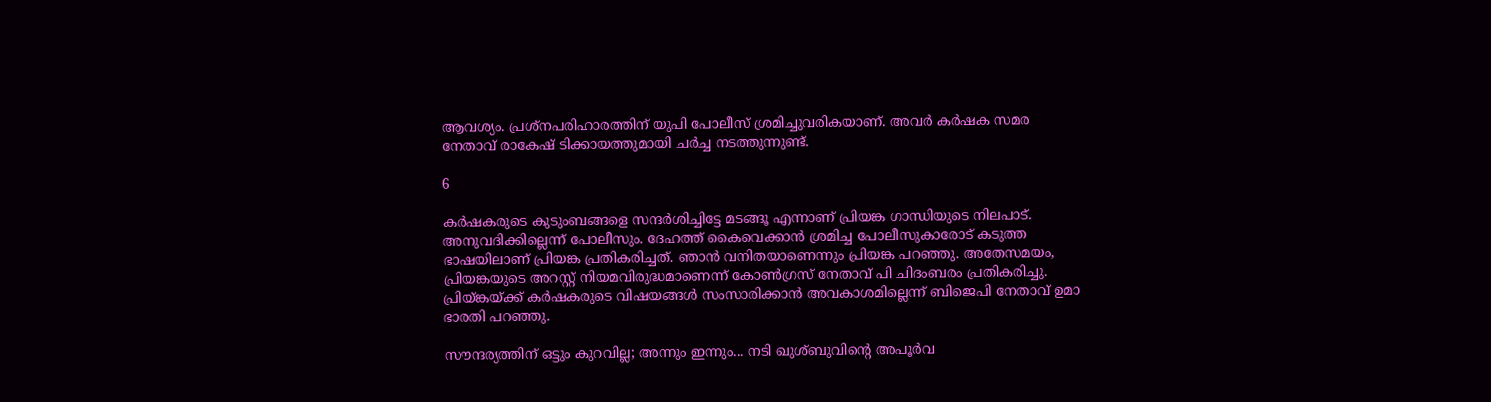ആവശ്യം. പ്രശ്‌നപരിഹാരത്തിന് യുപി പോലീസ് ശ്രമിച്ചുവരികയാണ്. അവര്‍ കര്‍ഷക സമര നേതാവ് രാകേഷ് ടിക്കായത്തുമായി ചര്‍ച്ച നടത്തുന്നുണ്ട്.

6

കര്‍ഷകരുടെ കുടുംബങ്ങളെ സന്ദര്‍ശിച്ചിട്ടേ മടങ്ങൂ എന്നാണ് പ്രിയങ്ക ഗാന്ധിയുടെ നിലപാട്. അനുവദിക്കില്ലെന്ന് പോലീസും. ദേഹത്ത് കൈവെക്കാന്‍ ശ്രമിച്ച പോലീസുകാരോട് കടുത്ത ഭാഷയിലാണ് പ്രിയങ്ക പ്രതികരിച്ചത്. ഞാന്‍ വനിതയാണെന്നും പ്രിയങ്ക പറഞ്ഞു. അതേസമയം, പ്രിയങ്കയുടെ അറസ്റ്റ് നിയമവിരുദ്ധമാണെന്ന് കോണ്‍ഗ്രസ് നേതാവ് പി ചിദംബരം പ്രതികരിച്ചു. പ്രിയ്ങ്കയ്ക്ക് കര്‍ഷകരുടെ വിഷയങ്ങള്‍ സംസാരിക്കാന്‍ അവകാശമില്ലെന്ന് ബിജെപി നേതാവ് ഉമാ ഭാരതി പറഞ്ഞു.

സൗന്ദര്യത്തിന് ഒട്ടും കുറവില്ല; അന്നും ഇന്നും... നടി ഖുശ്ബുവിന്റെ അപൂര്‍വ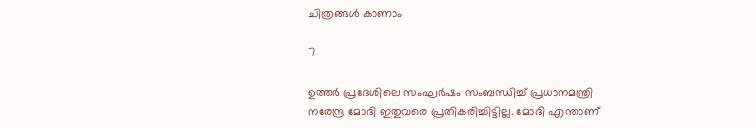ചിത്രങ്ങള്‍ കാണാം

7

ഉത്തര്‍ പ്രദേശിലെ സംഘര്‍ഷം സംബന്ധിച്ച് പ്രധാനമന്ത്രി നരേന്ദ്ര മോദി ഇതുവരെ പ്രതികരിച്ചിട്ടില്ല. മോദി എന്താണ്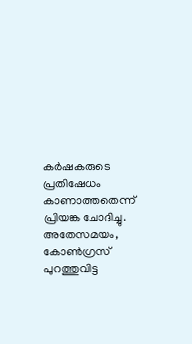കര്‍ഷകരുടെ പ്രതിഷേധം കാണാത്തതെന്ന് പ്രിയങ്ക ചോദിച്ചു. അതേസമയം, കോണ്‍ഗ്രസ് പുറത്തുവിട്ട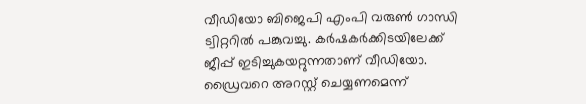വീഡിയോ ബിജെപി എംപി വരുണ്‍ ഗാന്ധി ട്വിറ്ററില്‍ പങ്കുവച്ചു. കര്‍ഷകര്‍ക്കിടയിലേക്ക് ജീപ്പ് ഇടിച്ചുകയറ്റുന്നതാണ് വീഡിയോ. ഡ്രൈവറെ അറസ്റ്റ് ചെയ്യണമെന്ന്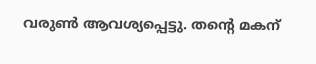വരുണ്‍ ആവശ്യപ്പെട്ടു. തന്റെ മകന്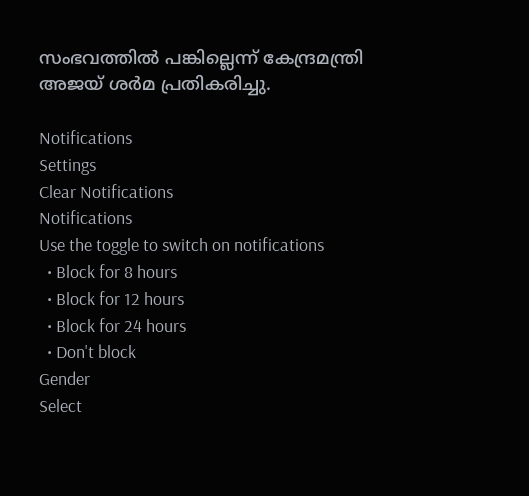സംഭവത്തില്‍ പങ്കില്ലെന്ന് കേന്ദ്രമന്ത്രി അജയ് ശര്‍മ പ്രതികരിച്ചു.

Notifications
Settings
Clear Notifications
Notifications
Use the toggle to switch on notifications
  • Block for 8 hours
  • Block for 12 hours
  • Block for 24 hours
  • Don't block
Gender
Select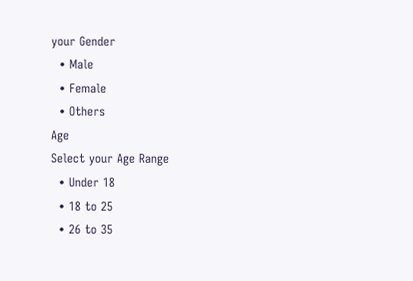your Gender
  • Male
  • Female
  • Others
Age
Select your Age Range
  • Under 18
  • 18 to 25
  • 26 to 35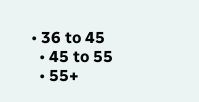• 36 to 45
  • 45 to 55
  • 55+